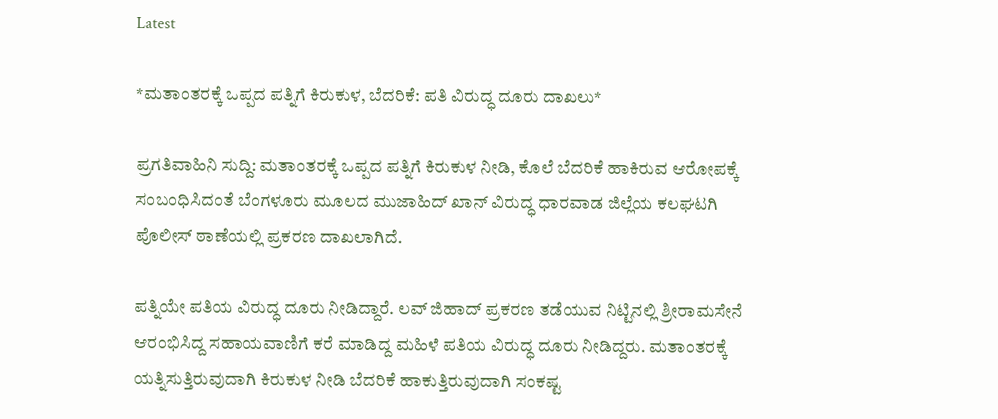Latest

*ಮತಾಂತರಕ್ಕೆ ಒಪ್ಪದ ಪತ್ನಿಗೆ ಕಿರುಕುಳ, ಬೆದರಿಕೆ: ಪತಿ ವಿರುದ್ಧ ದೂರು ದಾಖಲು*

ಪ್ರಗತಿವಾಹಿನಿ ಸುದ್ದಿ: ಮತಾಂತರಕ್ಕೆ ಒಪ್ಪದ ಪತ್ನಿಗೆ ಕಿರುಕುಳ ನೀಡಿ, ಕೊಲೆ ಬೆದರಿಕೆ ಹಾಕಿರುವ ಆರೋಪಕ್ಕೆ ಸಂಬಂಧಿಸಿದಂತೆ ಬೆಂಗಳೂರು ಮೂಲದ ಮುಜಾಹಿದ್ ಖಾನ್ ವಿರುದ್ಧ ಧಾರವಾಡ ಜಿಲ್ಲೆಯ ಕಲಘಟಗಿ ಪೊಲೀಸ್ ಠಾಣೆಯಲ್ಲಿ ಪ್ರಕರಣ ದಾಖಲಾಗಿದೆ.

ಪತ್ನಿಯೇ ಪತಿಯ ವಿರುದ್ಧ ದೂರು ನೀಡಿದ್ದಾರೆ. ಲವ್ ಜಿಹಾದ್ ಪ್ರಕರಣ ತಡೆಯುವ ನಿಟ್ಟಿನಲ್ಲಿ ಶ್ರೀರಾಮಸೇನೆ ಆರಂಭಿಸಿದ್ದ ಸಹಾಯವಾಣಿಗೆ ಕರೆ ಮಾಡಿದ್ದ ಮಹಿಳೆ ಪತಿಯ ವಿರುದ್ಧ ದೂರು ನೀಡಿದ್ದರು. ಮತಾಂತರಕ್ಕೆ ಯತ್ನಿಸುತ್ತಿರುವುದಾಗಿ ಕಿರುಕುಳ ನೀಡಿ ಬೆದರಿಕೆ ಹಾಕುತ್ತಿರುವುದಾಗಿ ಸಂಕಷ್ಟ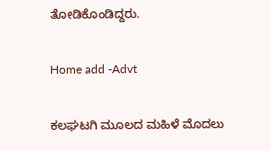ತೋಡಿಕೊಂಡಿದ್ದರು.

Home add -Advt

ಕಲಘಟಗಿ ಮೂಲದ ಮಹಿಳೆ ಮೊದಲು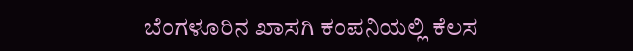ಬೆಂಗಳೂರಿನ ಖಾಸಗಿ ಕಂಪನಿಯಲ್ಲಿ ಕೆಲಸ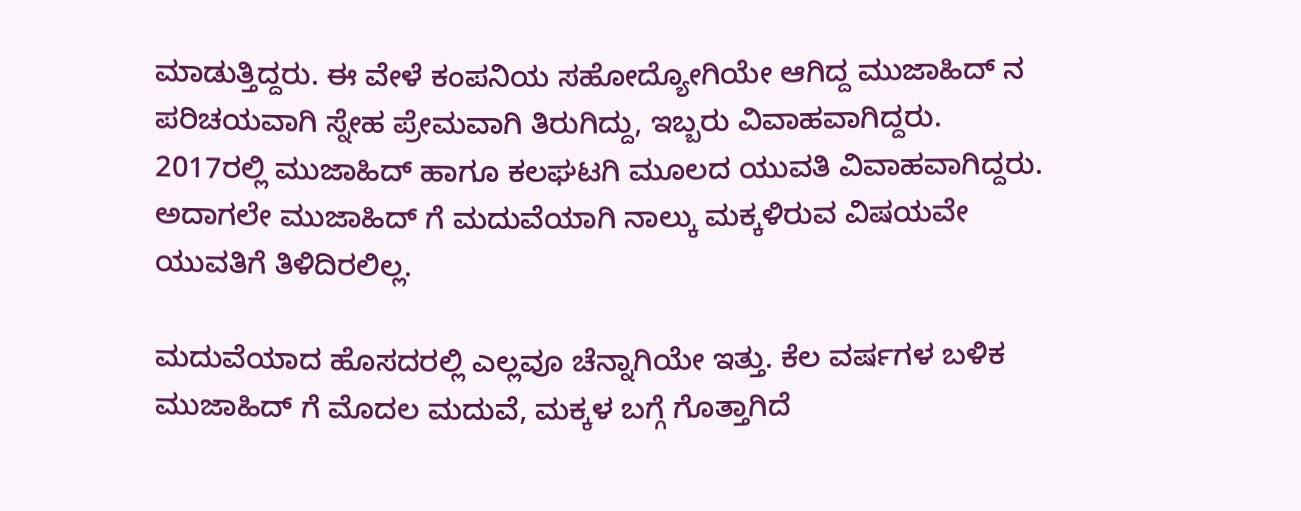ಮಾಡುತ್ತಿದ್ದರು. ಈ ವೇಳೆ ಕಂಪನಿಯ ಸಹೋದ್ಯೋಗಿಯೇ ಆಗಿದ್ದ ಮುಜಾಹಿದ್ ನ ಪರಿಚಯವಾಗಿ ಸ್ನೇಹ ಪ್ರೇಮವಾಗಿ ತಿರುಗಿದ್ದು, ಇಬ್ಬರು ವಿವಾಹವಾಗಿದ್ದರು. 2017ರಲ್ಲಿ ಮುಜಾಹಿದ್ ಹಾಗೂ ಕಲಘಟಗಿ ಮೂಲದ ಯುವತಿ ವಿವಾಹವಾಗಿದ್ದರು. ಅದಾಗಲೇ ಮುಜಾಹಿದ್ ಗೆ ಮದುವೆಯಾಗಿ ನಾಲ್ಕು ಮಕ್ಕಳಿರುವ ವಿಷಯವೇ ಯುವತಿಗೆ ತಿಳಿದಿರಲಿಲ್ಲ.

ಮದುವೆಯಾದ ಹೊಸದರಲ್ಲಿ ಎಲ್ಲವೂ ಚೆನ್ನಾಗಿಯೇ ಇತ್ತು. ಕೆಲ ವರ್ಷಗಳ ಬಳಿಕ ಮುಜಾಹಿದ್ ಗೆ ಮೊದಲ ಮದುವೆ, ಮಕ್ಕಳ ಬಗ್ಗೆ ಗೊತ್ತಾಗಿದೆ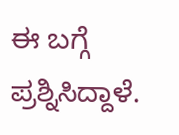ಈ ಬಗ್ಗೆ ಪ್ರಶ್ನಿಸಿದ್ದಾಳೆ.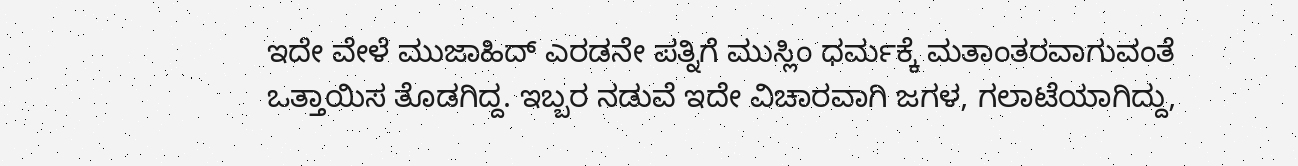ಇದೇ ವೇಳೆ ಮುಜಾಹಿದ್ ಎರಡನೇ ಪತ್ನಿಗೆ ಮುಸ್ಲಿಂ ಧರ್ಮಕ್ಕೆ ಮತಾಂತರವಾಗುವಂತೆ ಒತ್ತಾಯಿಸ ತೊಡಗಿದ್ದ. ಇಬ್ಬರ ನಡುವೆ ಇದೇ ವಿಚಾರವಾಗಿ ಜಗಳ, ಗಲಾಟೆಯಾಗಿದ್ದು,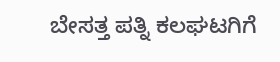ಬೇಸತ್ತ ಪತ್ನಿ ಕಲಘಟಗಿಗೆ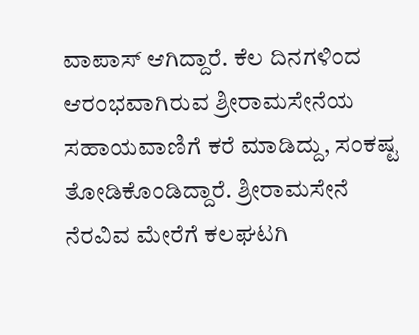ವಾಪಾಸ್ ಆಗಿದ್ದಾರೆ. ಕೆಲ ದಿನಗಳಿಂದ ಆರಂಭವಾಗಿರುವ ಶ್ರೀರಾಮಸೇನೆಯ ಸಹಾಯವಾಣಿಗೆ ಕರೆ ಮಾಡಿದ್ದು, ಸಂಕಷ್ಟ ತೋಡಿಕೊಂಡಿದ್ದಾರೆ. ಶ್ರೀರಾಮಸೇನೆ ನೆರವಿವ ಮೇರೆಗೆ ಕಲಘಟಗಿ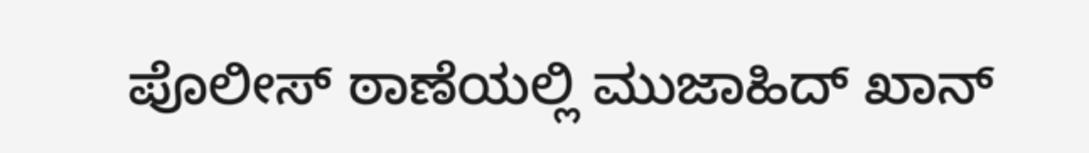ಪೊಲೀಸ್ ಠಾಣೆಯಲ್ಲಿ ಮುಜಾಹಿದ್ ಖಾನ್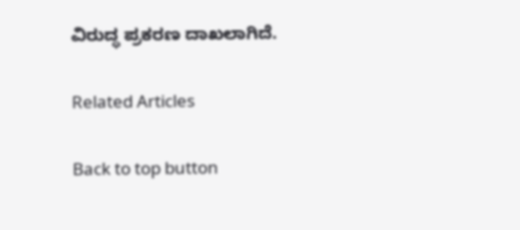ವಿರುದ್ಧ ಪ್ರಕರಣ ದಾಖಲಾಗಿದೆ.

Related Articles

Back to top button